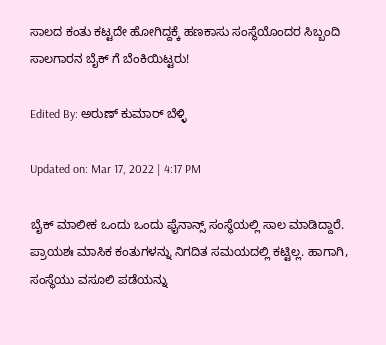ಸಾಲದ ಕಂತು ಕಟ್ಟದೇ ಹೋಗಿದ್ದಕ್ಕೆ ಹಣಕಾಸು ಸಂಸ್ಥೆಯೊಂದರ ಸಿಬ್ಬಂದಿ ಸಾಲಗಾರನ ಬೈಕ್ ಗೆ ಬೆಂಕಿಯಿಟ್ಟರು!

Edited By: ಅರುಣ್ ಕುಮಾರ್ ಬೆಳ್ಳಿ

Updated on: Mar 17, 2022 | 4:17 PM

ಬೈಕ್ ಮಾಲೀಕ ಒಂದು ಒಂದು ಫೈನಾನ್ಸ್ ಸಂಸ್ಥೆಯಲ್ಲಿ ಸಾಲ ಮಾಡಿದ್ದಾರೆ. ಪ್ರಾಯಶಃ ಮಾಸಿಕ ಕಂತುಗಳನ್ನು ನಿಗದಿತ ಸಮಯದಲ್ಲಿ ಕಟ್ಟಿಲ್ಲ. ಹಾಗಾಗಿ, ಸಂಸ್ಥೆಯು ವಸೂಲಿ ಪಡೆಯನ್ನು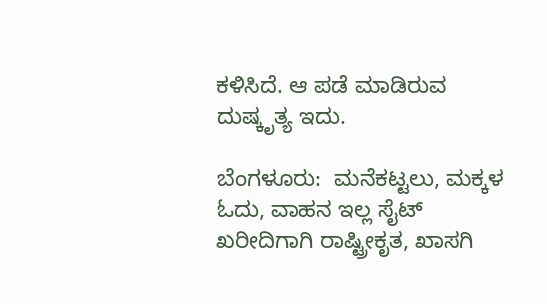ಕಳಿಸಿದೆ. ಆ ಪಡೆ ಮಾಡಿರುವ ದುಷ್ಕೃತ್ಯ ಇದು.

ಬೆಂಗಳೂರು:  ಮನೆಕಟ್ಟಲು, ಮಕ್ಕಳ ಓದು, ವಾಹನ ಇಲ್ಲ ಸೈಟ್ ಖರೀದಿಗಾಗಿ ರಾಷ್ಟ್ರೀಕೃತ, ಖಾಸಗಿ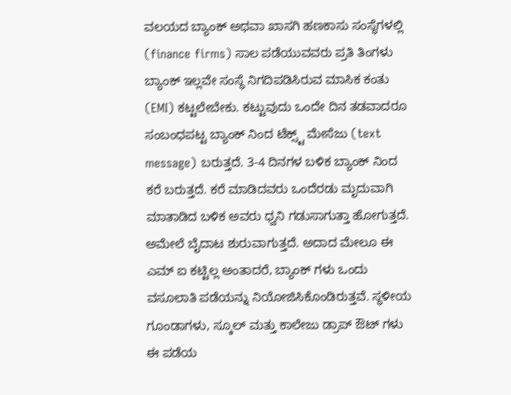ವಲಯದ ಬ್ಯಾಂಕ್ ಅಥವಾ ಖಾಸಗಿ ಹಣಕಾಸು ಸಂಸ್ಥೆಗಳಲ್ಲಿ (finance firms) ಸಾಲ ಪಡೆಯುವವರು ಪ್ರತಿ ತಿಂಗಳು ಬ್ಯಾಂಕ್ ಇಲ್ಲವೇ ಸಂಸ್ಥೆ ನಿಗದಿಪಡಿಸಿರುವ ಮಾಸಿಕ ಕಂತು (EMI) ಕಟ್ಟಲೇಬೇಕು. ಕಟ್ಟುವುದು ಒಂದೇ ದಿನ ತಡವಾದರೂ ಸಂಬಂಧಪಟ್ಟ ಬ್ಯಾಂಕ್ ನಿಂದ ಟೆಕ್ಸ್ಟ್ ಮೇಸೆಜು (text message) ಬರುತ್ತದೆ. 3-4 ದಿನಗಳ ಬಳಿಕ ಬ್ಯಾಂಕ್ ನಿಂದ ಕರೆ ಬರುತ್ತದೆ. ಕರೆ ಮಾಡಿದವರು ಒಂದೆರಡು ಮೃದುವಾಗಿ ಮಾತಾಡಿದ ಬಳಿಕ ಅವರು ಧ್ವನಿ ಗಡುಸಾಗುತ್ತಾ ಹೋಗುತ್ತದೆ. ಅಮೇಲೆ ಬೈದಾಟ ಶುರುವಾಗುತ್ತದೆ. ಅದಾದ ಮೇಲೂ ಈ ಎಮ್ ಐ ಕಟ್ಟಿಲ್ಲ ಅಂತಾದರೆ, ಬ್ಯಾಂಕ್ ಗಳು ಒಂದು ವಸೂಲಾತಿ ಪಡೆಯನ್ನು ನಿಯೋಜಿಸಿಕೊಂಡಿರುತ್ತವೆ. ಸ್ಥಳೀಯ ಗೂಂಡಾಗಳು, ಸ್ಕೂಲ್ ಮತ್ತು ಕಾಲೇಜು ಡ್ರಾಪ್ ಔಟ್ ಗಳು ಈ ಪಡೆಯ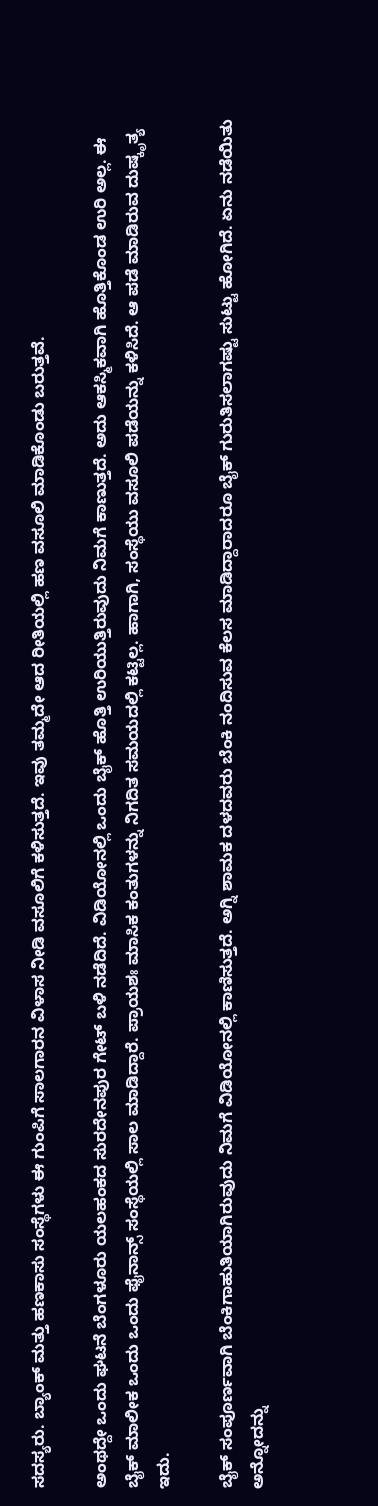ಸದಸ್ಯರು. ಬ್ಯಾಂಕ್ ಮತ್ತು ಹಣಕಾಸು ಸಂಸ್ಥೆಗಳು ಈ ಗುಂಪಿಗೆ ಸಾಲಗಾರನ ವಿಳಾಸ ನೀಡಿ ವಸೂಲಿಗೆ ಕಳಿಸುತ್ತದೆ. ಇವು ತಮ್ಮದೇ ಆದ ರೀತಿಯಲ್ಲಿ ಹಣ ವಸೂಲಿ ಮಾಡಿಕೊಂಡು ಬರುತ್ತವೆ.

ಅಂಥದ್ದೇ ಒಂದು ಘಟನೆ ಬೆಂಗಳೂರು ಯಲಹಂಕದ ಸುರದೇನಪುರ ಗೇಟ್ ಬಳಿ ನಡೆದಿದೆ. ವಿಡಿಯೋನಲ್ಲಿ ಒಂದು ಬೈಕ್ ಹೊತ್ತಿ ಉರಿಯುತ್ತಿರುವುದು ನಿಮಗೆ ಕಾಣುತ್ತದೆ. ಅದು ಆಕಸ್ಮಿಕವಾಗಿ ಹೊತ್ತಿಕೊಂಡ ಉರಿ ಅಲ್ಲ. ಈ ಬೈಕ್ ಮಾಲೀಕ ಒಂದು ಒಂದು ಫೈನಾನ್ಸ್ ಸಂಸ್ಥೆಯಲ್ಲಿ ಸಾಲ ಮಾಡಿದ್ದಾರೆ. ಪ್ರಾಯಶಃ ಮಾಸಿಕ ಕಂತುಗಳನ್ನು ನಿಗದಿತ ಸಮಯದಲ್ಲಿ ಕಟ್ಟಿಲ್ಲ. ಹಾಗಾಗಿ, ಸಂಸ್ಥೆಯು ವಸೂಲಿ ಪಡೆಯನ್ನು ಕಳಿಸಿದೆ. ಆ ಪಡೆ ಮಾಡಿರುವ ದುಷ್ಕೃತ್ಯ ಇದು.

ಬೈಕ್ ಸಂಪೂರ್ಣವಾಗಿ ಬೆಂಕಿಗಾಹುತಿಯಾಗಿರುವುದು ನಿಮಗೆ ವಿಡಿಯೋನಲ್ಲಿ ಕಾಣಿಸುತ್ತದೆ. ಅಗ್ನಿ ಶಾಮಕ ದಳದವರು ಬೆಂಕಿ ನಂದಿಸುವ ಕೆಲಸ ಮಾಡಿದ್ದಾರಾದರೂ ಬೈಕ್ ಗುರುತಿಸಲಾಗಷ್ಟು ಸುಟ್ಟು ಹೋಗಿದೆ. ಏನು ನಡೆಯಿತು ಅನ್ನೋದನ್ನು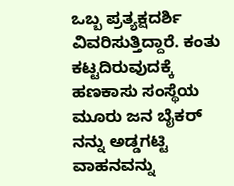ಒಬ್ಬ ಪ್ರತ್ಯಕ್ಷದರ್ಶಿ ವಿವರಿಸುತ್ತಿದ್ದಾರೆ. ಕಂತು ಕಟ್ಟದಿರುವುದಕ್ಕೆ ಹಣಕಾಸು ಸಂಸ್ಥೆಯ ಮೂರು ಜನ ಬೈಕರ್ ನನ್ನು ಅಡ್ಡಗಟ್ಟಿ ವಾಹನವನ್ನು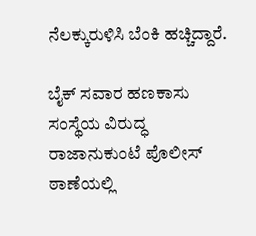ನೆಲಕ್ಕುರುಳಿಸಿ ಬೆಂಕಿ ಹಚ್ಚಿದ್ದಾರೆ.

ಬೈಕ್ ಸವಾರ ಹಣಕಾಸು ಸಂಸ್ಥೆಯ ವಿರುದ್ಧ ರಾಜಾನುಕುಂಟೆ ಪೊಲೀಸ್ ಠಾಣೆಯಲ್ಲಿ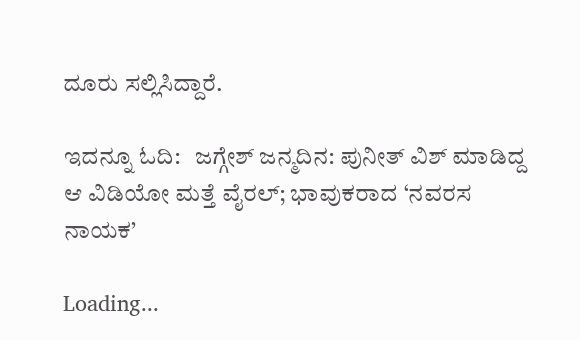ದೂರು ಸಲ್ಲಿಸಿದ್ದಾರೆ.

ಇದನ್ನೂ ಓದಿ:   ಜಗ್ಗೇಶ್ ಜನ್ಮದಿನ: ಪುನೀತ್ ವಿಶ್ ಮಾಡಿದ್ದ ಆ ವಿಡಿಯೋ ಮತ್ತೆ ವೈರಲ್; ಭಾವುಕರಾದ ‘ನವರಸ ನಾಯಕ’

Loading...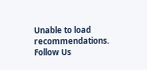Unable to load recommendations.
Follow Us